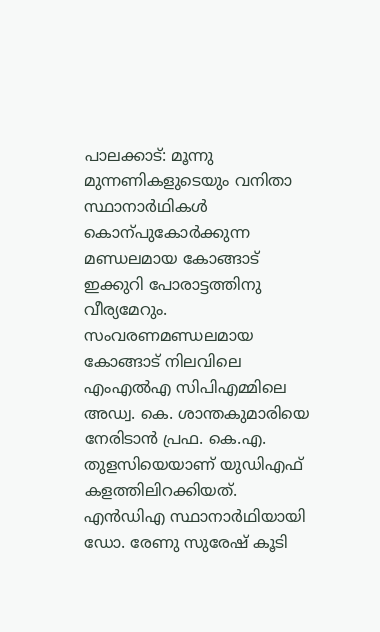പാലക്കാട്: മൂന്നു മുന്നണികളുടെയും വനിതാ സ്ഥാനാർഥികൾ കൊന്പുകോർക്കുന്ന മണ്ഡലമായ കോങ്ങാട് ഇക്കുറി പോരാട്ടത്തിനു വീര്യമേറും. സംവരണമണ്ഡലമായ കോങ്ങാട് നിലവിലെ എംഎൽഎ സിപിഎമ്മിലെ അഡ്വ. കെ. ശാന്തകുമാരിയെ നേരിടാൻ പ്രഫ. കെ.എ. തുളസിയെയാണ് യുഡിഎഫ് കളത്തിലിറക്കിയത്. എൻഡിഎ സ്ഥാനാർഥിയായി ഡോ. രേണു സുരേഷ് കൂടി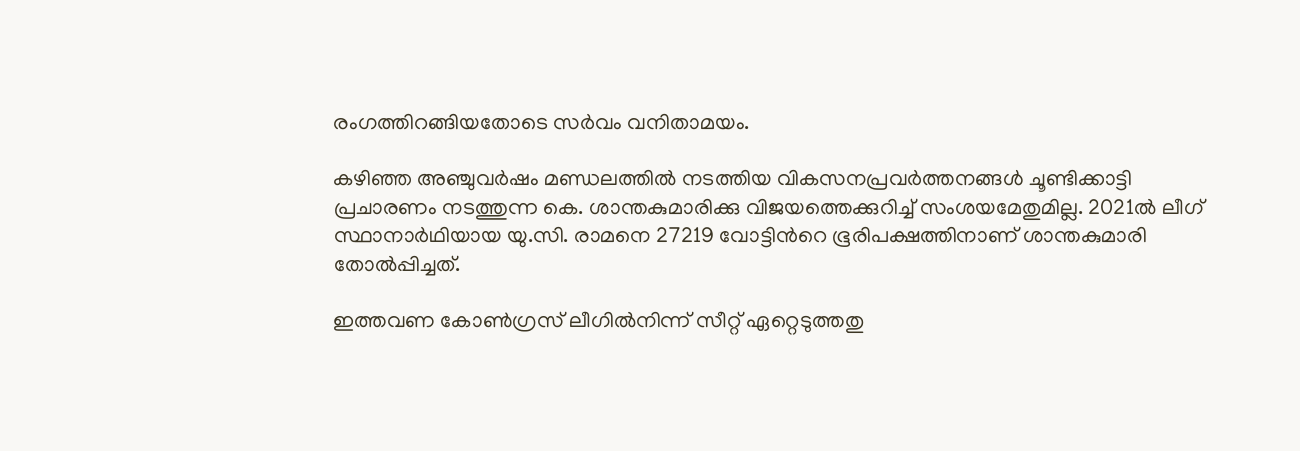രംഗത്തിറങ്ങിയതോടെ സർവം വനിതാമയം.

കഴിഞ്ഞ അഞ്ചുവർഷം മണ്ഡലത്തിൽ നടത്തിയ വികസനപ്രവർത്തനങ്ങൾ ചൂണ്ടിക്കാട്ടി പ്രചാരണം നടത്തുന്ന കെ. ശാന്തകുമാരിക്കു വിജയത്തെക്കുറിച്ച് സംശയമേതുമില്ല. 2021ൽ ലീഗ് സ്ഥാനാർഥിയായ യു.സി. രാമനെ 27219 വോട്ടിന്‍റെ ഭൂരിപക്ഷത്തിനാണ് ശാന്തകുമാരി തോൽപ്പിച്ചത്.

ഇത്തവണ കോണ്‍ഗ്രസ് ലീഗിൽനിന്ന് സീറ്റ് ഏറ്റെടുത്തതു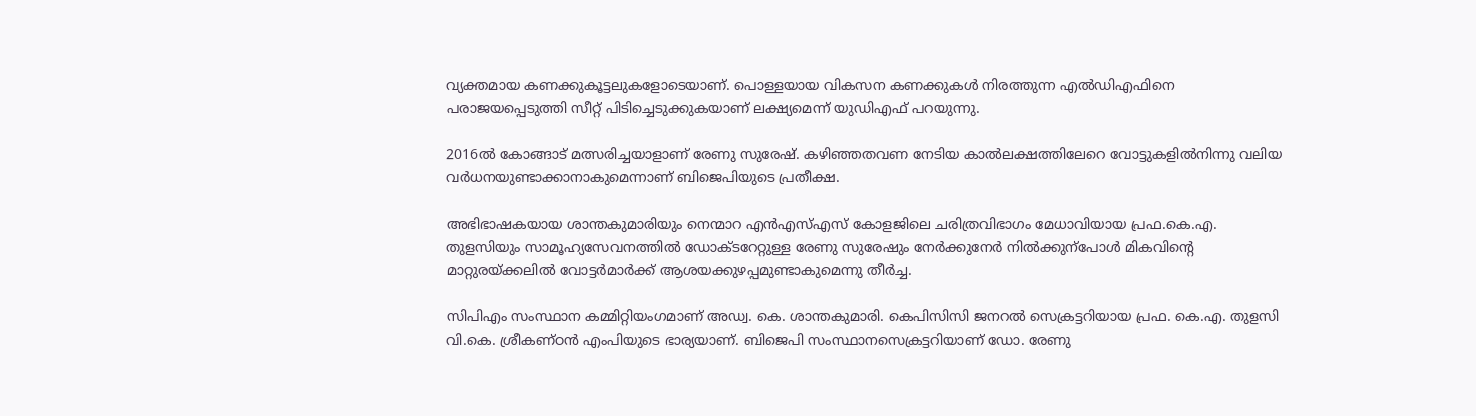വ്യക്തമായ കണക്കുകൂട്ടലുകളോടെയാണ്. പൊള്ളയായ വികസന കണക്കുകൾ നിരത്തുന്ന എൽഡിഎഫിനെ പരാജയപ്പെടുത്തി സീറ്റ് പിടിച്ചെടുക്കുകയാണ് ലക്ഷ്യമെന്ന് യുഡിഎഫ് പറയുന്നു.

2016ൽ കോങ്ങാട് മത്സരിച്ചയാളാണ് രേണു സുരേഷ്. കഴിഞ്ഞതവണ നേടിയ കാൽലക്ഷത്തിലേറെ വോട്ടുകളിൽനിന്നു വലിയ വർധനയുണ്ടാക്കാനാകുമെന്നാണ് ബിജെപിയുടെ പ്രതീക്ഷ.

അഭിഭാഷകയായ ശാന്തകുമാരിയും നെന്മാറ എൻഎസ്എസ് കോളജിലെ ചരിത്രവിഭാഗം മേധാവിയായ പ്രഫ.കെ.എ. തുളസിയും സാമൂഹ്യസേവനത്തിൽ ഡോക്ടറേറ്റുള്ള രേണു സുരേഷും നേർക്കുനേർ നിൽക്കുന്പോൾ മികവിന്‍റെ മാറ്റുരയ്ക്കലിൽ വോട്ടർമാർക്ക് ആശയക്കുഴപ്പമുണ്ടാകുമെന്നു തീർച്ച.

സിപിഎം സംസ്ഥാന കമ്മിറ്റിയംഗമാണ് അഡ്വ. കെ. ശാന്തകുമാരി. കെപിസിസി ജനറൽ സെക്രട്ടറിയായ പ്രഫ. കെ.എ. തുളസി വി.കെ. ശ്രീകണ്ഠൻ എംപിയുടെ ഭാര്യയാണ്. ബിജെപി സംസ്ഥാനസെക്രട്ടറിയാണ് ഡോ. രേണു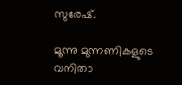സുരേഷ്.

മൂന്നു മുന്നണികളുടെ വനിതാ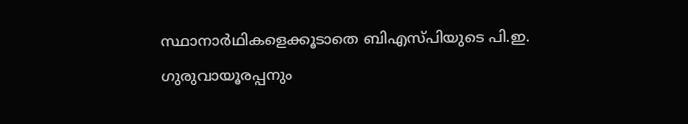സ്ഥാനാർഥികളെക്കൂടാതെ ബിഎസ്പിയുടെ പി.ഇ. ഗുരുവായൂരപ്പനും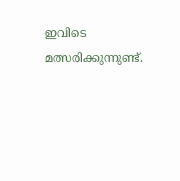ഇവിടെ മത്സരിക്കുന്നുണ്ട്.